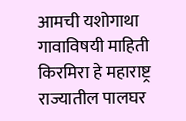आमची यशोगाथा
गावाविषयी माहिती
किरमिरा हे महाराष्ट्र राज्यातील पालघर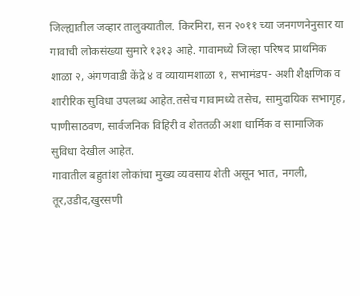जिल्ह्यातील जव्हार तालुक्यातील. किरमिरा, सन २०११ च्या जनगणनेनुसार या गावाची लोकसंख्या सुमारे १३१३ आहे. गावामध्ये जिल्हा परिषद प्राथमिक शाळा २, अंगणवाडी केंद्रे ४ व व्यायामशाळा १, सभामंडप- अशी शैक्षणिक व शारीरिक सुविधा उपलब्ध आहेत.तसेच गावामध्ये तसेच, सामुदायिक सभागृह, पाणीसाठवण, सार्वजनिक विहिरी व शेततळी अशा धार्मिक व सामाजिक सुविधा देखील आहेत.
गावातील बहुतांश लोकांचा मुख्य व्यवसाय शेती असून भात, नगली, तूर,उडीद,खुरसणी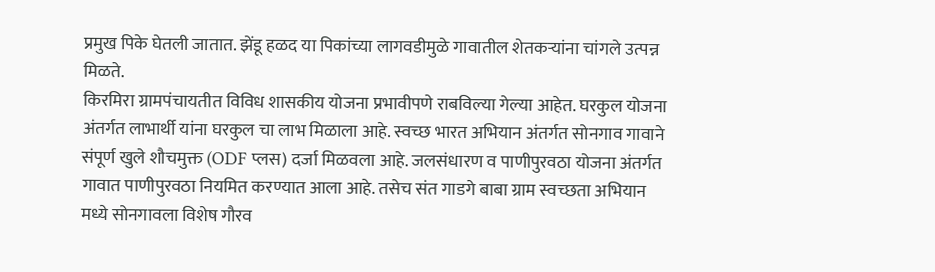प्रमुख पिके घेतली जातात. झेंडू हळद या पिकांच्या लागवडीमुळे गावातील शेतकऱ्यांना चांगले उत्पन्न मिळते.
किरमिरा ग्रामपंचायतीत विविध शासकीय योजना प्रभावीपणे राबविल्या गेल्या आहेत. घरकुल योजना अंतर्गत लाभार्थी यांना घरकुल चा लाभ मिळाला आहे. स्वच्छ भारत अभियान अंतर्गत सोनगाव गावाने संपूर्ण खुले शौचमुक्त (ODF प्लस) दर्जा मिळवला आहे. जलसंधारण व पाणीपुरवठा योजना अंतर्गत गावात पाणीपुरवठा नियमित करण्यात आला आहे. तसेच संत गाडगे बाबा ग्राम स्वच्छता अभियान मध्ये सोनगावला विशेष गौरव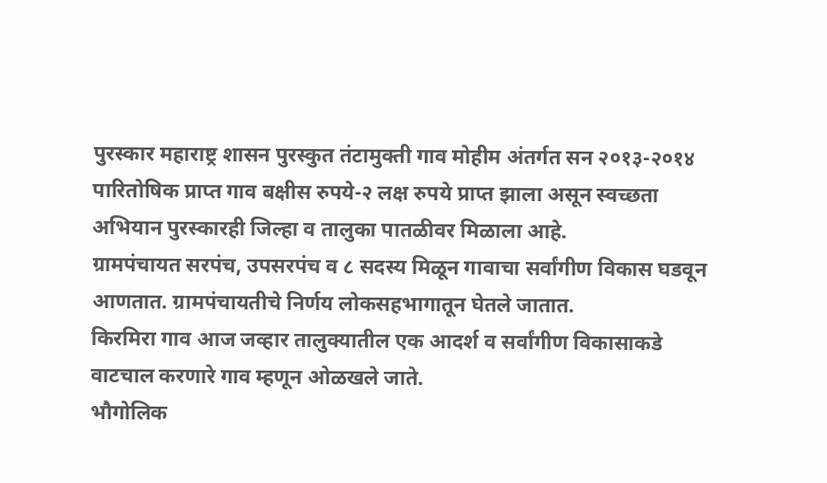पुरस्कार महाराष्ट्र शासन पुरस्कुत तंटामुक्ती गाव मोहीम अंतर्गत सन २०१३-२०१४ पारितोषिक प्राप्त गाव बक्षीस रुपये-२ लक्ष रुपये प्राप्त झाला असून स्वच्छता अभियान पुरस्कारही जिल्हा व तालुका पातळीवर मिळाला आहे.
ग्रामपंचायत सरपंच, उपसरपंच व ८ सदस्य मिळून गावाचा सर्वांगीण विकास घडवून आणतात. ग्रामपंचायतीचे निर्णय लोकसहभागातून घेतले जातात.
किरमिरा गाव आज जव्हार तालुक्यातील एक आदर्श व सर्वांगीण विकासाकडे वाटचाल करणारे गाव म्हणून ओळखले जाते.
भौगोलिक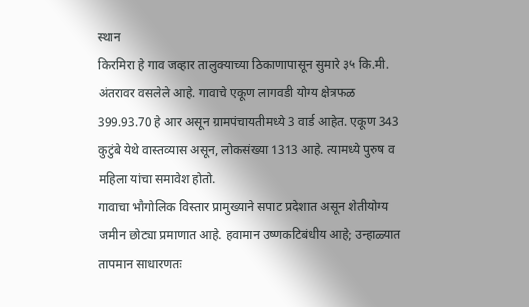स्थान
किरमिरा हे गाव जव्हार तालुक्याच्या ठिकाणापासून सुमारे ३५ कि.मी. अंतरावर वसलेले आहे. गावाचे एकूण लागवडी योग्य क्षेत्रफळ 399.93.70 हे आर असून ग्रामपंचायतीमध्ये 3 वार्ड आहेत. एकूण 343 कुटुंबे येथे वास्तव्यास असून, लोकसंख्या 1313 आहे. त्यामध्ये पुरुष व महिला यांचा समावेश होतो.
गावाचा भौगोलिक विस्तार प्रामुख्याने सपाट प्रदेशात असून शेतीयोग्य जमीन छोट्या प्रमाणात आहे. हवामान उष्णकटिबंधीय आहे; उन्हाळ्यात तापमान साधारणतः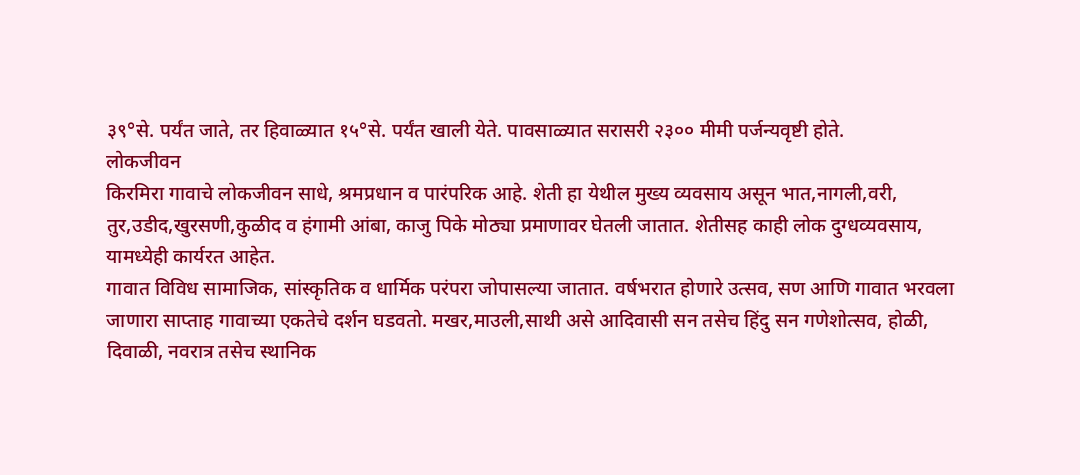३९°से. पर्यंत जाते, तर हिवाळ्यात १५°से. पर्यंत खाली येते. पावसाळ्यात सरासरी २३०० मीमी पर्जन्यवृष्टी होते.
लोकजीवन
किरमिरा गावाचे लोकजीवन साधे, श्रमप्रधान व पारंपरिक आहे. शेती हा येथील मुख्य व्यवसाय असून भात,नागली,वरी, तुर,उडीद,खुरसणी,कुळीद व हंगामी आंबा, काजु पिके मोठ्या प्रमाणावर घेतली जातात. शेतीसह काही लोक दुग्धव्यवसाय, यामध्येही कार्यरत आहेत.
गावात विविध सामाजिक, सांस्कृतिक व धार्मिक परंपरा जोपासल्या जातात. वर्षभरात होणारे उत्सव, सण आणि गावात भरवला जाणारा साप्ताह गावाच्या एकतेचे दर्शन घडवतो. मखर,माउली,साथी असे आदिवासी सन तसेच हिंदु सन गणेशोत्सव, होळी, दिवाळी, नवरात्र तसेच स्थानिक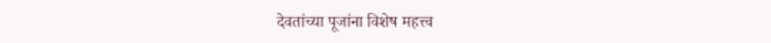देवतांच्या पूजांना विशेष महत्त्व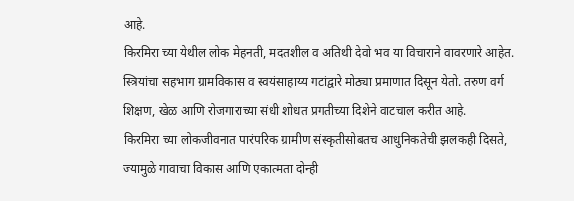आहे.
किरमिरा च्या येथील लोक मेहनती, मदतशील व अतिथी देवो भव या विचाराने वावरणारे आहेत. स्त्रियांचा सहभाग ग्रामविकास व स्वयंसाहाय्य गटांद्वारे मोठ्या प्रमाणात दिसून येतो. तरुण वर्ग शिक्षण, खेळ आणि रोजगाराच्या संधी शोधत प्रगतीच्या दिशेने वाटचाल करीत आहे.
किरमिरा च्या लोकजीवनात पारंपरिक ग्रामीण संस्कृतीसोबतच आधुनिकतेची झलकही दिसते, ज्यामुळे गावाचा विकास आणि एकात्मता दोन्ही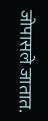जोपासले जातात.